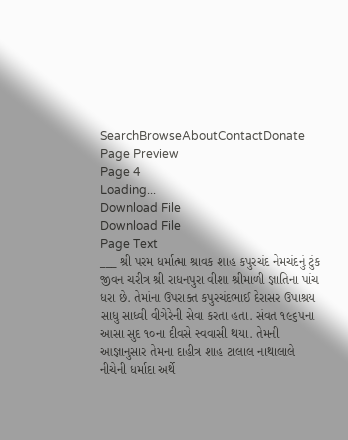SearchBrowseAboutContactDonate
Page Preview
Page 4
Loading...
Download File
Download File
Page Text
___ શ્રી પરમ ધર્માત્મા શ્રાવક શાહ કપુરચંદ નેમચંદનું ટુંક જીવન ચરીત્ર શ્રી રાધનપુરા વીશા શ્રીમાળી જ્ઞાતિના પાંચ ધરા છે. તેમાંના ઉપરાક્ત કપુરચંદભાઈ દેરાસર ઉપાશ્રય સાધુ સાધ્વી વીગેરેની સેવા કરતા હતા. સંવત ૧૯૬૫ના આસા સુદ ૧૦ના દીવસે સ્વવાસી થયા. તેમની આજ્ઞાનુસાર તેમના દાહીત્ર શાહ ટાલાલ નાથાલાલે નીચેની ધર્માદા અર્થે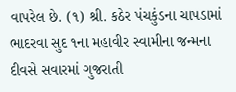વાપરેલ છે. (૧) શ્રી. કઠેર પંચકુંડના ચાપડામાં ભાદરવા સુદ ૧ના મહાવીર સ્વામીના જન્મના દીવસે સવારમાં ગુજરાતી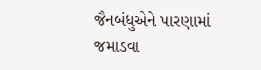જૈનબંધુએને પારણામાં જમાડવા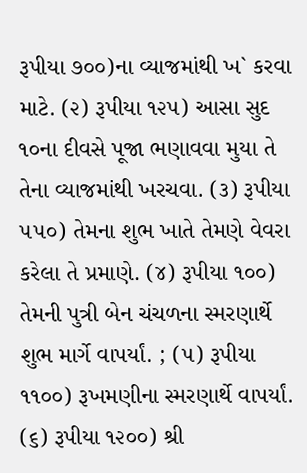રૂપીયા ૭૦૦)ના વ્યાજમાંથી ખ` કરવા માટે. (૨) રૂપીયા ૧૨૫) આસા સુદ ૧૦ના દીવસે પૂજા ભણાવવા મુયા તે તેના વ્યાજમાંથી ખરચવા. (૩) રૂપીયા ૫૫૦) તેમના શુભ ખાતે તેમણે વેવરા કરેલા તે પ્રમાણે. (૪) રૂપીયા ૧૦૦) તેમની પુત્રી બેન ચંચળના સ્મરણાર્થે શુભ માર્ગે વાપર્યાં. ; (૫) રૂપીયા ૧૧૦૦) રૂખમણીના સ્મરણાર્થે વાપર્યાં. (૬) રૂપીયા ૧૨૦૦) શ્રી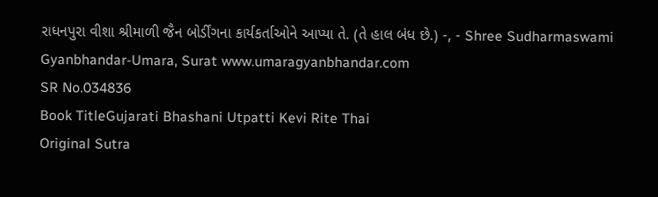રાધનપુરા વીશા શ્રીમાળી જૈન બોર્ડીંગના કાર્યકર્તાઓને આપ્યા તે. (તે હાલ બંધ છે.) -, - Shree Sudharmaswami Gyanbhandar-Umara, Surat www.umaragyanbhandar.com
SR No.034836
Book TitleGujarati Bhashani Utpatti Kevi Rite Thai
Original Sutra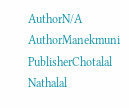AuthorN/A
AuthorManekmuni
PublisherChotalal Nathalal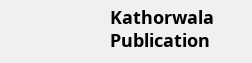Kathorwala
Publication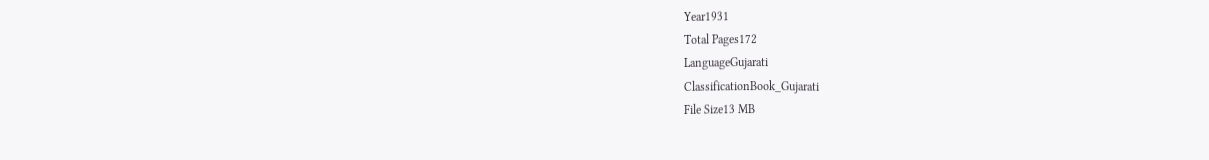Year1931
Total Pages172
LanguageGujarati
ClassificationBook_Gujarati
File Size13 MB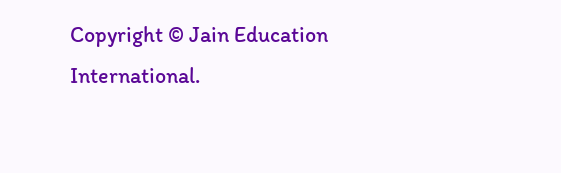Copyright © Jain Education International.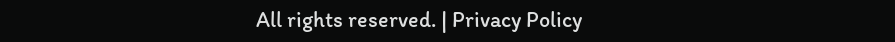All rights reserved. | Privacy Policy